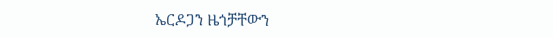ኤርዶጋን ዜጎቻቸውን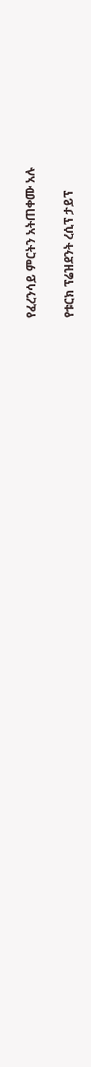የፈረንሳይ ምርትን አትጠቀሙ አሉ

የቱርክ ፕሬዝደንት ረሲፕ ታይፕ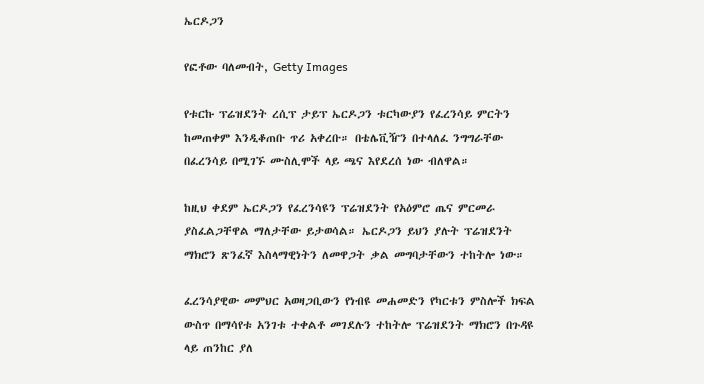ኤርዶጋን

የፎቶው ባለመብት, Getty Images

የቱርኩ ፕሬዝደንት ረሲፕ ታይፕ ኤርዶጋን ቱርካውያን የፈረንሳይ ምርትን ከመጠቀም እንዲቆጠቡ ጥሪ አቀረቡ። በቴሌቪዥን በተላለፈ ንግግራቸው በፈረንሳይ በሚገኙ ሙስሊሞች ላይ ጫና እየደረሰ ነው ብለዋል።

ከዚህ ቀደም ኤርዶጋን የፈረንሳዩን ፕሬዝደንት የአዕምሮ ጤና ምርመራ ያስፈልጋቸዋል ማለታቸው ይታወሳል። ኤርዶጋን ይህን ያሉት ፕሬዝደንት ማክሮን ጽንፈኛ እስላማዊነትን ለመዋጋት ቃል መግባታቸውን ተከትሎ ነው።

ፈረንሳያዊው መምህር አወዛጋቢውን የነብዩ መሐመድን የካርቱን ምስሎች ክፍል ውስጥ በማሳየቱ አንገቱ ተቀልቶ መገደሉን ተከትሎ ፕሬዝደንት ማክሮን በጉዳዩ ላይ ጠንከር ያለ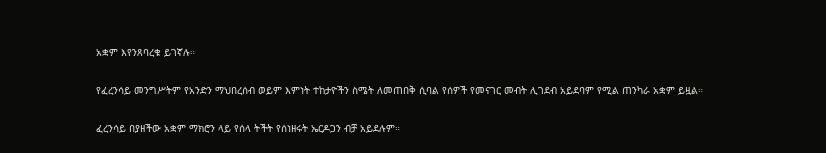አቋም እየንጸባረቁ ይገኛሉ።

የፈረንሳይ መንግሥትም የአንድን ማህበረሰብ ወይም እምነት ተከታዮችን ስሜት ለመጠበቅ ሲባል የሰዎች የመናገር መብት ሊገደብ አይደባም የሚል ጠንካራ አቋም ይዟል።

ፈረንሳይ በያዘችው አቋም ማክሮን ላይ የሰላ ትችት የሰነዘሩት ኤርዶጋን ብቻ አይደሉም።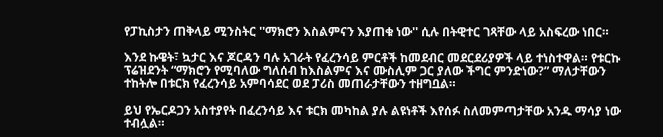የፓኪስታን ጠቅላይ ሚንስትር ''ማክሮን እስልምናን እያጠቁ ነው'' ሲሉ በትዊተር ገጻቸው ላይ አስፍረው ነበር።

እንደ ኩዌት፣ ኳታር እና ጆርዳን ባሉ አገራት የፈረንሳይ ምርቶች ከመደብር መደርደሪያዎች ላይ ተነስተዋል። የቱርኩ ፕሬዝደንት “ማክሮን የሚባለው ግለሰብ ከእስልምና እና ሙስሊም ጋር ያለው ችግር ምንድነው?” ማለታቸውን ተከትሎ በቱርክ የፈረንሳይ አምባሳደር ወደ ፓሪስ መጠራታቸውን ተዘግቧል።

ይህ የኤርዶጋን አስተያየት በፈረንሳይ እና ቱርክ መካከል ያሉ ልዩነቶች እየሰፉ ስለመምጣታቸው አንዱ ማሳያ ነው ተብሏል።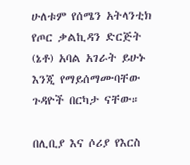ሁለቱም የሰሜን አትላንቲክ የጦር ቃልኪዳን ድርጅት (ኔቶ) አባል አገራት ይሁኑ እንጂ የማይሰማሙባቸው ጉዳዮች በርካታ ናቸው።

በሊቢያ እና ሶሪያ የእርስ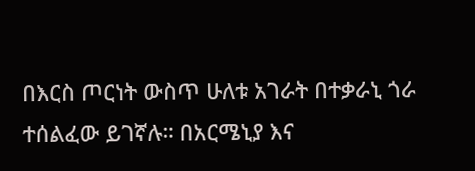በእርስ ጦርነት ውስጥ ሁለቱ አገራት በተቃራኒ ጎራ ተሰልፈው ይገኛሉ። በአርሜኒያ እና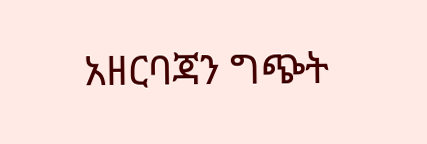አዘርባጃን ግጭት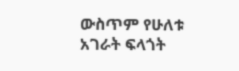ውስጥም የሁለቱ አገራት ፍላጎት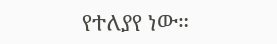የተለያየ ነው።